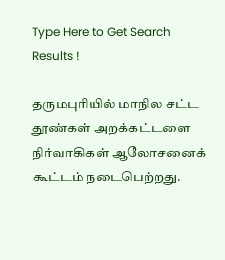Type Here to Get Search Results !

தருமபுரியில் மாநில சட்ட தூண்கள் அறக்கட்டளை நிர்வாகிகள் ஆலோசனைக் கூட்டம் நடைபெற்றது.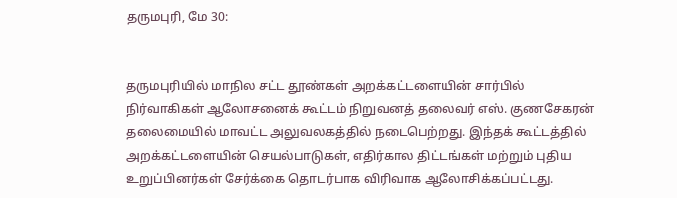தருமபுரி, மே 30:


தருமபுரியில் மாநில சட்ட தூண்கள் அறக்கட்டளையின் சார்பில் நிர்வாகிகள் ஆலோசனைக் கூட்டம் நிறுவனத் தலைவர் எஸ். குணசேகரன் தலைமையில் மாவட்ட அலுவலகத்தில் நடைபெற்றது. இந்தக் கூட்டத்தில் அறக்கட்டளையின் செயல்பாடுகள், எதிர்கால திட்டங்கள் மற்றும் புதிய உறுப்பினர்கள் சேர்க்கை தொடர்பாக விரிவாக ஆலோசிக்கப்பட்டது.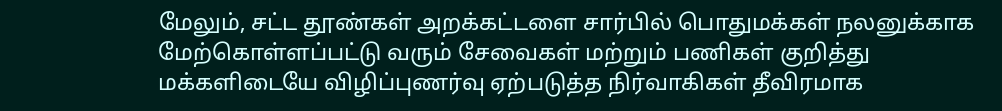மேலும், சட்ட தூண்கள் அறக்கட்டளை சார்பில் பொதுமக்கள் நலனுக்காக மேற்கொள்ளப்பட்டு வரும் சேவைகள் மற்றும் பணிகள் குறித்து மக்களிடையே விழிப்புணர்வு ஏற்படுத்த நிர்வாகிகள் தீவிரமாக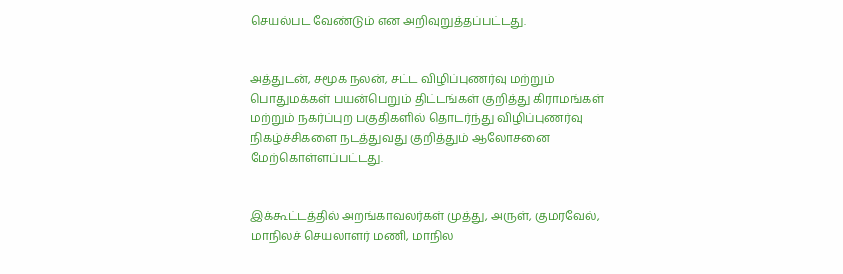செயல்பட வேண்டும் என அறிவுறுத்தப்பட்டது.


அத்துடன், சமூக நலன், சட்ட விழிப்புணர்வு மற்றும் பொதுமக்கள் பயன்பெறும் திட்டங்கள் குறித்து கிராமங்கள் மற்றும் நகர்ப்புற பகுதிகளில் தொடர்ந்து விழிப்புணர்வு நிகழ்ச்சிகளை நடத்துவது குறித்தும் ஆலோசனை மேற்கொள்ளப்பட்டது.


இக்கூட்டத்தில் அறங்காவலர்கள் முத்து, அருள், குமரவேல், மாநிலச் செயலாளர் மணி, மாநில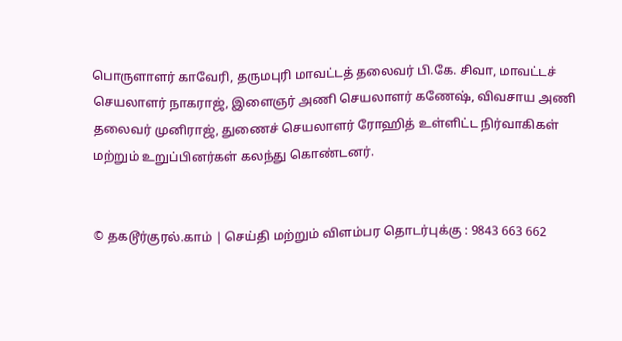பொருளாளர் காவேரி, தருமபுரி மாவட்டத் தலைவர் பி.கே. சிவா, மாவட்டச் செயலாளர் நாகராஜ், இளைஞர் அணி செயலாளர் கணேஷ், விவசாய அணி தலைவர் முனிராஜ், துணைச் செயலாளர் ரோஹித் உள்ளிட்ட நிர்வாகிகள் மற்றும் உறுப்பினர்கள் கலந்து கொண்டனர்.


© தகடூர்குரல்.காம் | செய்தி மற்றும் விளம்பர தொடர்புக்கு : 9843 663 662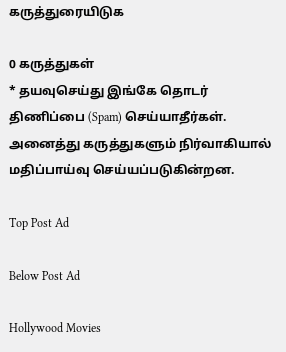கருத்துரையிடுக

0 கருத்துகள்
* தயவுசெய்து இங்கே தொடர் திணிப்பை (Spam) செய்யாதீர்கள். அனைத்து கருத்துகளும் நிர்வாகியால் மதிப்பாய்வு செய்யப்படுகின்றன.

Top Post Ad

Below Post Ad

Hollywood Movies